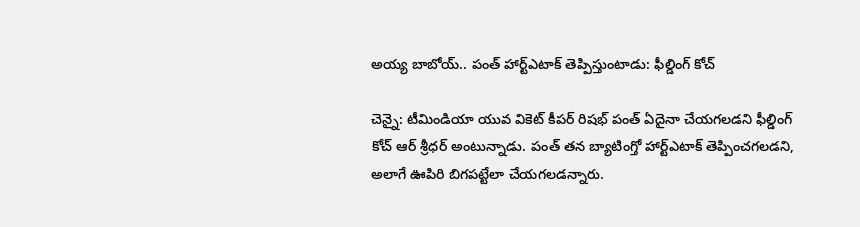అయ్య బాబోయ్.. పంత్ హార్ట్ఎటాక్ తెప్పిస్తుంటాడు: ఫీల్డింగ్ కోచ్

చెన్నై: టీమిండియా యువ వికెట్ కీపర్ రిషభ్ పంత్ ఏదైనా చేయగలడని ఫీల్డింగ్ కోచ్ ఆర్ శ్రీధర్ అంటున్నాడు. పంత్ తన బ్యాటింగ్తో హార్ట్ఎటాక్ తెప్పించగలడని, అలాగే ఊపిరి బిగపట్టేలా చేయగలడన్నారు.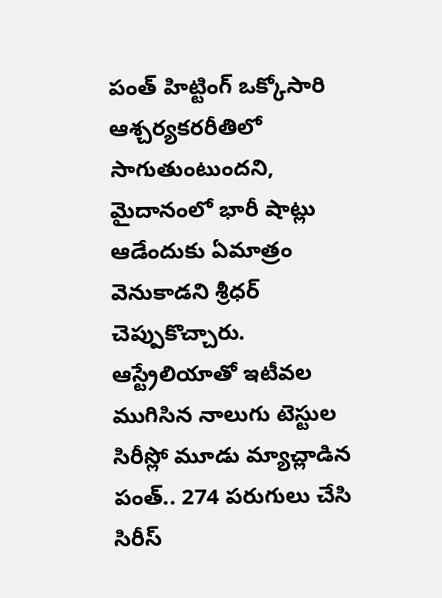పంత్ హిట్టింగ్ ఒక్కోసారి ఆశ్చర్యకరరీతిలో సాగుతుంటుందని, మైదానంలో భారీ షాట్లు ఆడేందుకు ఏమాత్రం వెనుకాడని శ్రీధర్ చెప్పుకొచ్చారు. ఆస్ట్రేలియాతో ఇటీవల ముగిసిన నాలుగు టెస్టుల సిరీస్లో మూడు మ్యాచ్లాడిన పంత్.. 274 పరుగులు చేసి సిరీస్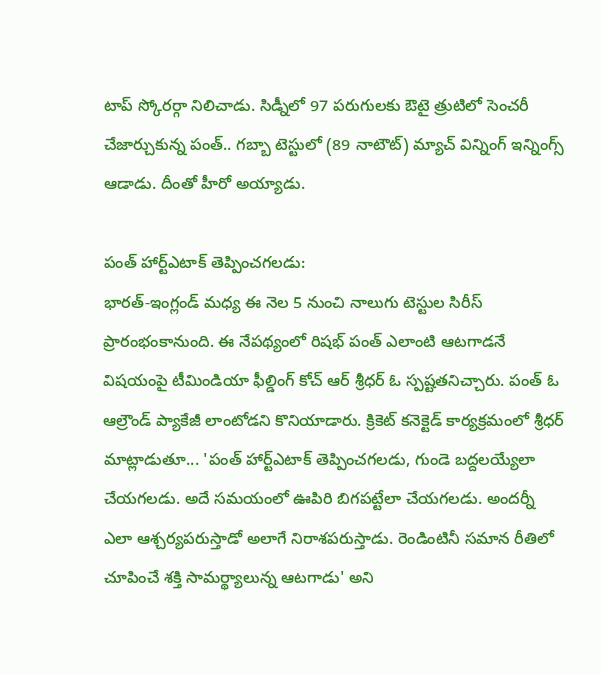టాప్ స్కోరర్గా నిలిచాడు. సిడ్నీలో 97 పరుగులకు ఔటై త్రుటిలో సెంచరీ చేజార్చుకున్న పంత్.. గబ్బా టెస్టులో (89 నాటౌట్) మ్యాచ్ విన్నింగ్ ఇన్నింగ్స్ ఆడాడు. దీంతో హీరో అయ్యాడు.

పంత్ హార్ట్ఎటాక్ తెప్పించగలడు:
భారత్-ఇంగ్లండ్ మధ్య ఈ నెల 5 నుంచి నాలుగు టెస్టుల సిరీస్ ప్రారంభంకానుంది. ఈ నేపథ్యంలో రిషభ్ పంత్ ఎలాంటి ఆటగాడనే విషయంపై టీమిండియా ఫీల్డింగ్ కోచ్ ఆర్ శ్రీధర్ ఓ స్పష్టతనిచ్చారు. పంత్ ఓ ఆల్రౌండ్ ప్యాకేజీ లాంటోడని కొనియాడారు. క్రికెట్ కనెక్టెడ్ కార్యక్రమంలో శ్రీధర్ మాట్లాడుతూ... 'పంత్ హార్ట్ఎటాక్ తెప్పించగలడు, గుండె బద్దలయ్యేలా చేయగలడు. అదే సమయంలో ఊపిరి బిగపట్టేలా చేయగలడు. అందర్నీ ఎలా ఆశ్చర్యపరుస్తాడో అలాగే నిరాశపరుస్తాడు. రెండింటినీ సమాన రీతిలో చూపించే శక్తి సామర్థ్యాలున్న ఆటగాడు' అని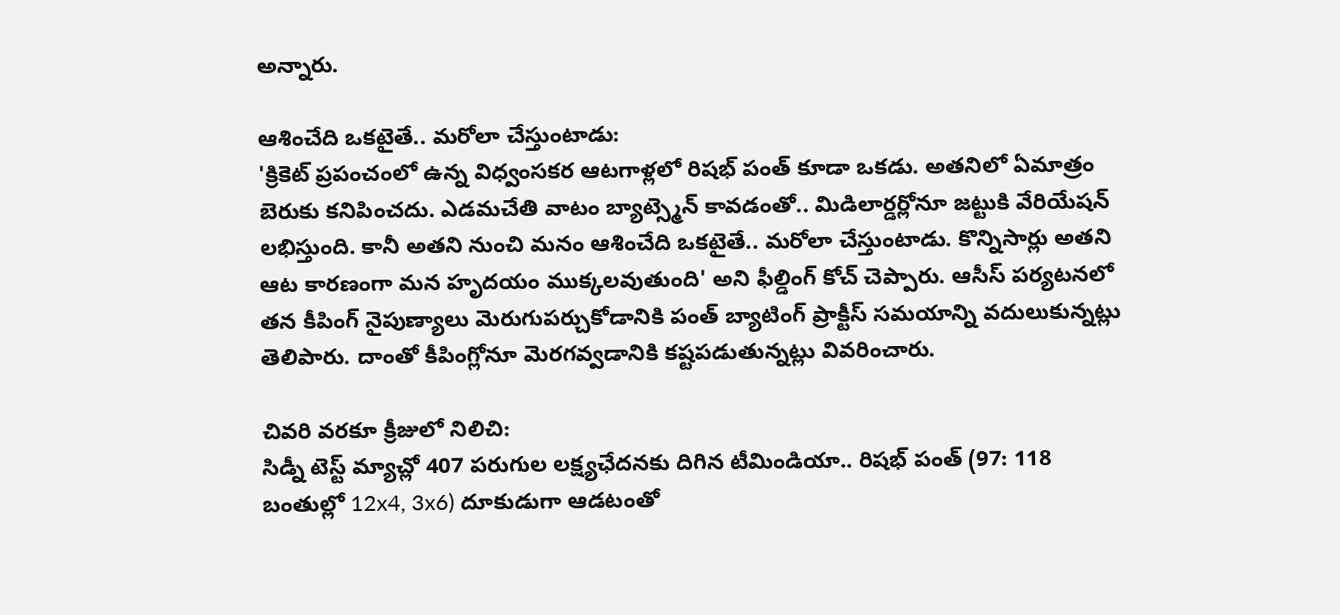అన్నారు.

ఆశించేది ఒకటైతే.. మరోలా చేస్తుంటాడు:
'క్రికెట్ ప్రపంచంలో ఉన్న విధ్వంసకర ఆటగాళ్లలో రిషభ్ పంత్ కూడా ఒకడు. అతనిలో ఏమాత్రం బెరుకు కనిపించదు. ఎడమచేతి వాటం బ్యాట్స్మెన్ కావడంతో.. మిడిలార్డర్లోనూ జట్టుకి వేరియేషన్ లభిస్తుంది. కానీ అతని నుంచి మనం ఆశించేది ఒకటైతే.. మరోలా చేస్తుంటాడు. కొన్నిసార్లు అతని ఆట కారణంగా మన హృదయం ముక్కలవుతుంది' అని ఫీల్డింగ్ కోచ్ చెప్పారు. ఆసీస్ పర్యటనలో తన కీపింగ్ నైపుణ్యాలు మెరుగుపర్చుకోడానికి పంత్ బ్యాటింగ్ ప్రాక్టీస్ సమయాన్ని వదులుకున్నట్లు తెలిపారు. దాంతో కీపింగ్లోనూ మెరగవ్వడానికి కష్టపడుతున్నట్లు వివరించారు.

చివరి వరకూ క్రీజులో నిలిచి:
సిడ్నీ టెస్ట్ మ్యాచ్లో 407 పరుగుల లక్ష్యఛేదనకు దిగిన టీమిండియా.. రిషభ్ పంత్ (97: 118 బంతుల్లో 12x4, 3x6) దూకుడుగా ఆడటంతో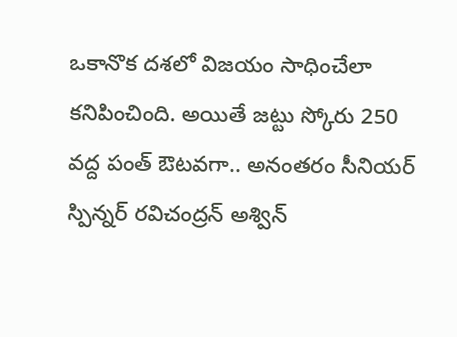ఒకానొక దశలో విజయం సాధించేలా కనిపించింది. అయితే జట్టు స్కోరు 250 వద్ద పంత్ ఔటవగా.. అనంతరం సీనియర్ స్పిన్నర్ రవిచంద్రన్ అశ్విన్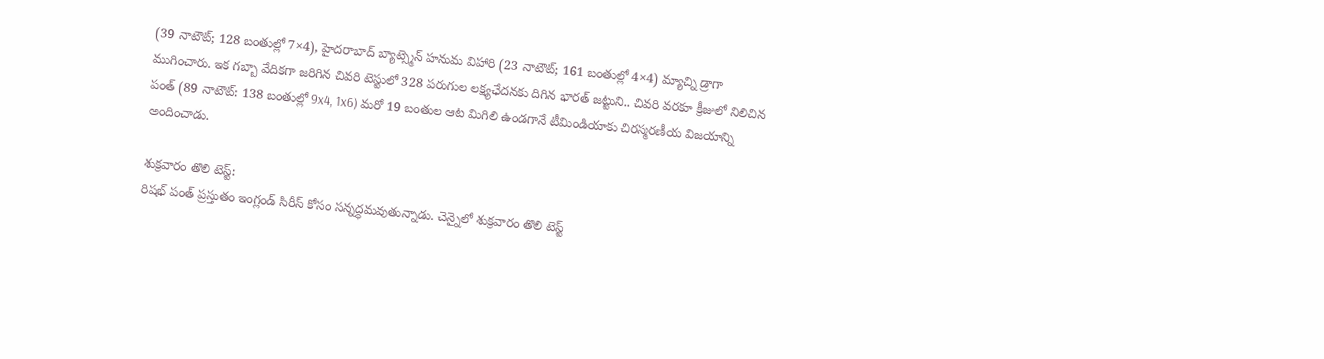(39 నాటౌట్; 128 బంతుల్లో 7×4), హైదరాబాద్ బ్యాట్స్మెన్ హనుమ విహారి (23 నాటౌట్; 161 బంతుల్లో 4×4) మ్యాచ్ని డ్రాగా ముగించారు. ఇక గబ్బా వేదికగా జరిగిన చివరి టెస్టులో 328 పరుగుల లక్ష్యఛేదనకు దిగిన భారత్ జట్టుని.. చివరి వరకూ క్రీజులో నిలిచిన పంత్ (89 నాటౌట్: 138 బంతుల్లో 9x4, 1x6) మరో 19 బంతుల ఆట మిగిలి ఉండగానే టీమిండియాకు చిరస్మరణీయ విజయాన్ని అందించాడు.

శుక్రవారం తొలి టెస్ట్:
రిషభ్ పంత్ ప్రస్తుతం ఇంగ్లండ్ సిరీస్ కోసం సన్నద్ధమవుతున్నాడు. చెన్నైలో శుక్రవారం తొలి టెస్ట్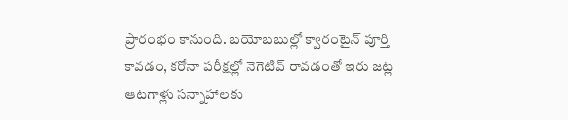ప్రారంభం కానుంది. బయోబబుల్లో క్వారంటైన్ పూర్తి కావడం, కరోనా పరీక్షల్లో నెగెటివ్ రావడంతో ఇరు జట్ల ఆటగాళ్లు సన్నాహాలకు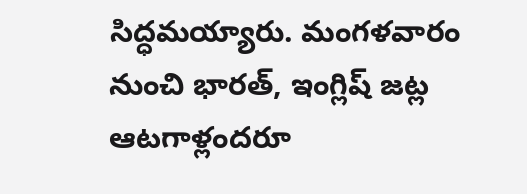సిద్ధమయ్యారు. మంగళవారం నుంచి భారత్, ఇంగ్లిష్ జట్ల ఆటగాళ్లందరూ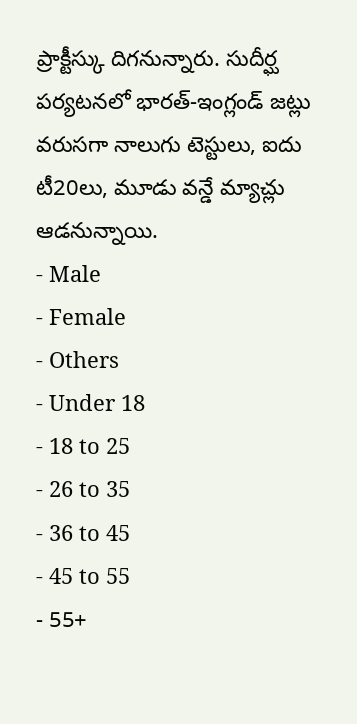ప్రాక్టీస్కు దిగనున్నారు. సుదీర్ఘ పర్యటనలో భారత్-ఇంగ్లండ్ జట్లు వరుసగా నాలుగు టెస్టులు, ఐదు టీ20లు, మూడు వన్డే మ్యాచ్లు ఆడనున్నాయి.
- Male
- Female
- Others
- Under 18
- 18 to 25
- 26 to 35
- 36 to 45
- 45 to 55
- 55+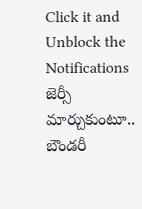Click it and Unblock the Notifications
జెర్సీ మార్చుకుంటూ.. బౌండరీ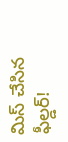మిస్ చేసిన ఫీల్డర్!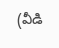(వీడి